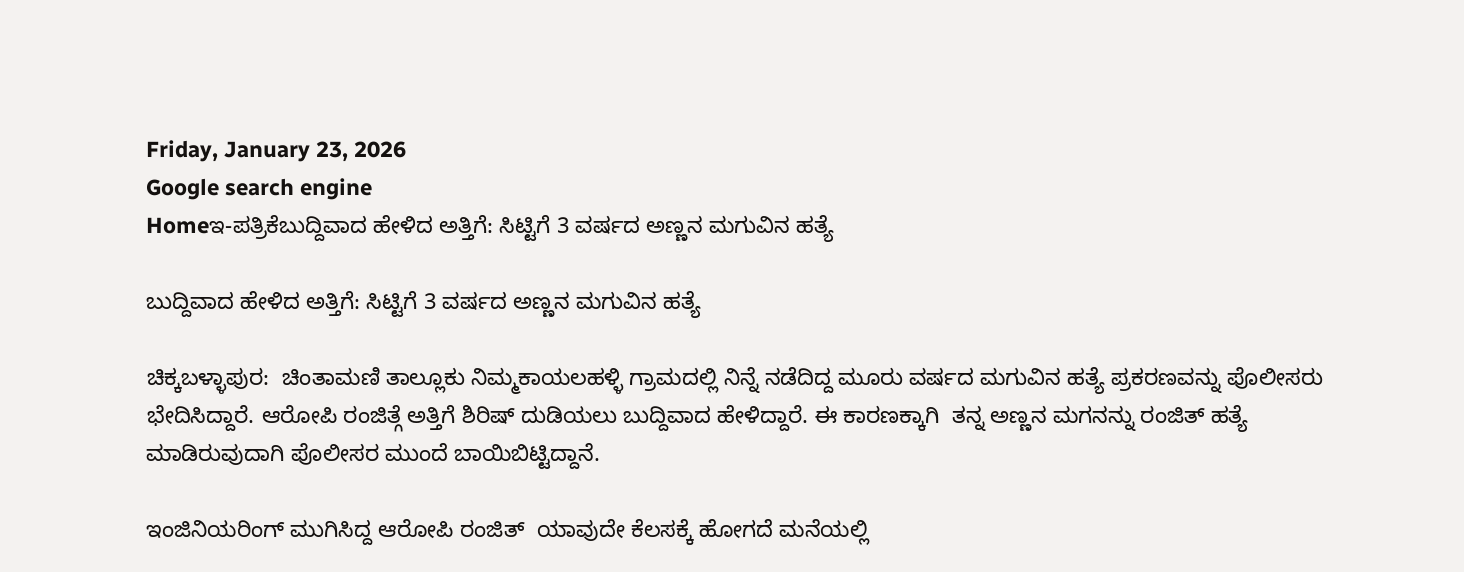Friday, January 23, 2026
Google search engine
Homeಇ-ಪತ್ರಿಕೆಬುದ್ದಿವಾದ ಹೇಳಿದ ಅತ್ತಿಗೆ: ಸಿಟ್ಟಿಗೆ 3 ವರ್ಷದ ಅಣ್ಣನ ಮಗುವಿನ ಹತ್ಯೆ

ಬುದ್ದಿವಾದ ಹೇಳಿದ ಅತ್ತಿಗೆ: ಸಿಟ್ಟಿಗೆ 3 ವರ್ಷದ ಅಣ್ಣನ ಮಗುವಿನ ಹತ್ಯೆ

ಚಿಕ್ಕಬಳ್ಳಾಪುರ:  ಚಿಂತಾಮಣಿ ತಾಲ್ಲೂಕು ನಿಮ್ಮಕಾಯಲಹಳ್ಳಿ ಗ್ರಾಮದಲ್ಲಿ ನಿನ್ನೆ ನಡೆದಿದ್ದ ಮೂರು ವರ್ಷದ ಮಗುವಿನ ಹತ್ಯೆ ಪ್ರಕರಣವನ್ನು ಪೊಲೀಸರು ಭೇದಿಸಿದ್ದಾರೆ. ಆರೋಪಿ ರಂಜಿತ್ಗೆ ಅತ್ತಿಗೆ ಶಿರಿಷ್ ದುಡಿಯಲು ಬುದ್ದಿವಾದ ಹೇಳಿದ್ದಾರೆ. ಈ ಕಾರಣಕ್ಕಾಗಿ  ತನ್ನ ಅಣ್ಣನ ಮಗನನ್ನು ರಂಜಿತ್ ಹತ್ಯೆ ಮಾಡಿರುವುದಾಗಿ ಪೊಲೀಸರ ಮುಂದೆ ಬಾಯಿಬಿಟ್ಟಿದ್ದಾನೆ.

ಇಂಜಿನಿಯರಿಂಗ್ ಮುಗಿಸಿದ್ದ ಆರೋಪಿ ರಂಜಿತ್  ಯಾವುದೇ ಕೆಲಸಕ್ಕೆ ಹೋಗದೆ ಮನೆಯಲ್ಲಿ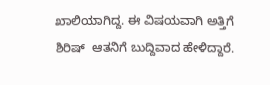ಖಾಲಿಯಾಗಿದ್ದ. ಈ ವಿಷಯವಾಗಿ ಅತ್ತಿಗೆ ಶಿರಿಷ್  ಆತನಿಗೆ ಬುದ್ದಿವಾದ ಹೇಳಿದ್ದಾರೆ.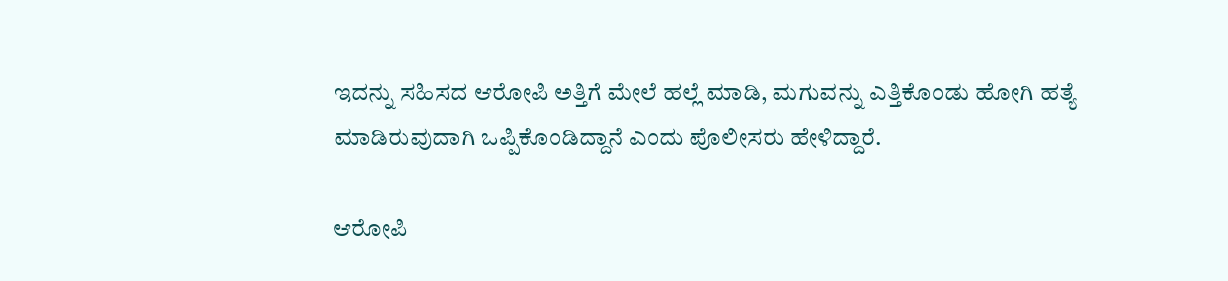ಇದನ್ನು ಸಹಿಸದ ಆರೋಪಿ ಅತ್ತಿಗೆ ಮೇಲೆ ಹಲ್ಲೆ ಮಾಡಿ, ಮಗುವನ್ನು ಎತ್ತಿಕೊಂಡು ಹೋಗಿ ಹತ್ಯೆ ಮಾಡಿರುವುದಾಗಿ ಒಪ್ಪಿಕೊಂಡಿದ್ದಾನೆ ಎಂದು ಪೊಲೀಸರು ಹೇಳಿದ್ದಾರೆ.

ಆರೋಪಿ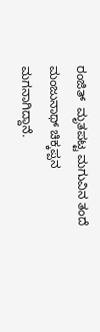ರಂಜಿತ್  ಮೃತಪಟ್ಟ ಮಗುವಿನ ತಂದೆ ಮಂಜುನಾಥ್ ಚಿಕ್ಕಪ್ಪನ ಮಗನಾಗಿದ್ದಾನೆ.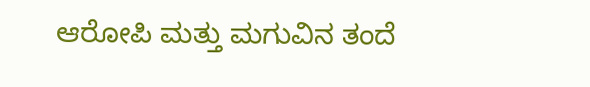ಆರೋಪಿ ಮತ್ತು ಮಗುವಿನ ತಂದೆ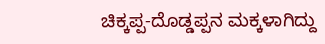ಚಿಕ್ಕಪ್ಪ-ದೊಡ್ಡಪ್ಪನ ಮಕ್ಕಳಾಗಿದ್ದು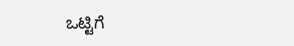ಒಟ್ಟಿಗೆ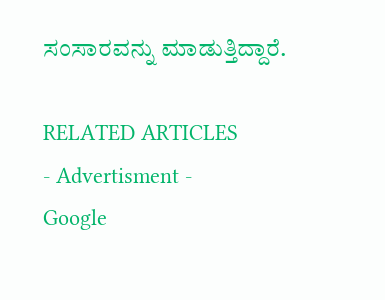ಸಂಸಾರವನ್ನು ಮಾಡುತ್ತಿದ್ದಾರೆ.

RELATED ARTICLES
- Advertisment -
Google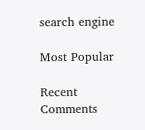search engine

Most Popular

Recent Comments